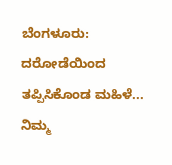ಬೆಂಗಳೂರು: ದರೋಡೆಯಿಂದ ತಪ್ಪಿಸಿಕೊಂಡ ಮಹಿಳೆ... ನಿಮ್ಮ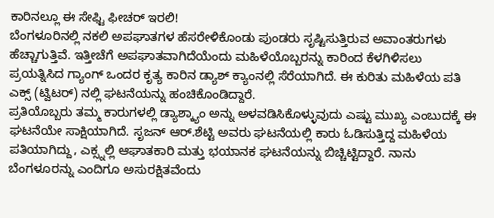ಕಾರಿನಲ್ಲೂ ಈ ಸೇಫ್ಟಿ ಫೀಚರ್ ಇರಲಿ!
ಬೆಂಗಳೂರಿನಲ್ಲಿ ನಕಲಿ ಅಪಘಾತಗಳ ಹೆಸರೇಳಿಕೊಂಡು ಪುಂಡರು ಸೃಷ್ಟಿಸುತ್ತಿರುವ ಅವಾಂತರುಗಳು ಹೆಚ್ಚಾಗುತ್ತಿವೆ. ಇತ್ತೀಚೆಗೆ ಅಪಘಾತವಾಗಿದೆಯೆಂದು ಮಹಿಳೆಯೊಬ್ಬರನ್ನು ಕಾರಿಂದ ಕೆಳಗಿಳಿಸಲು ಪ್ರಯತ್ನಿಸಿದ ಗ್ಯಾಂಗ್ ಒಂದರ ಕೃತ್ಯ ಕಾರಿನ ಡ್ಯಾಶ್ ಕ್ಯಾಂನಲ್ಲಿ ಸೆರೆಯಾಗಿದೆ. ಈ ಕುರಿತು ಮಹಿಳೆಯ ಪತಿ ಎಕ್ಸ್ (ಟ್ವಿಟರ್) ನಲ್ಲಿ ಘಟನೆಯನ್ನು ಹಂಚಿಕೊಂಡಿದ್ದಾರೆ.
ಪ್ರತಿಯೊಬ್ಬರು ತಮ್ಮ ಕಾರುಗಳಲ್ಲಿ ಡ್ಯಾಶ್ಕ್ಯಾಂ ಅನ್ನು ಅಳವಡಿಸಿಕೊಳ್ಳುವುದು ಎಷ್ಟು ಮುಖ್ಯ ಎಂಬುದಕ್ಕೆ ಈ ಘಟನೆಯೇ ಸಾಕ್ಷಿಯಾಗಿದೆ. ಸೃಜನ್ ಆರ್.ಶೆಟ್ಟಿ ಅವರು ಘಟನೆಯಲ್ಲಿ ಕಾರು ಓಡಿಸುತ್ತಿದ್ದ ಮಹಿಳೆಯ ಪತಿಯಾಗಿದ್ದು, ಎಕ್ಸ್ನಲ್ಲಿ ಆಘಾತಕಾರಿ ಮತ್ತು ಭಯಾನಕ ಘಟನೆಯನ್ನು ಬಿಚ್ಚಿಟ್ಟಿದ್ದಾರೆ. ನಾನು ಬೆಂಗಳೂರನ್ನು ಎಂದಿಗೂ ಅಸುರಕ್ಷಿತವೆಂದು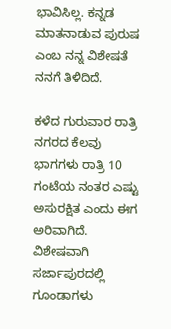ಭಾವಿಸಿಲ್ಲ. ಕನ್ನಡ ಮಾತನಾಡುವ ಪುರುಷ ಎಂಬ ನನ್ನ ವಿಶೇಷತೆ ನನಗೆ ತಿಳಿದಿದೆ.

ಕಳೆದ ಗುರುವಾರ ರಾತ್ರಿ ನಗರದ ಕೆಲವು ಭಾಗಗಳು ರಾತ್ರಿ 10 ಗಂಟೆಯ ನಂತರ ಎಷ್ಟು ಅಸುರಕ್ಷಿತ ಎಂದು ಈಗ ಅರಿವಾಗಿದೆ. ವಿಶೇಷವಾಗಿ ಸರ್ಜಾಪುರದಲ್ಲಿ ಗೂಂಡಾಗಳು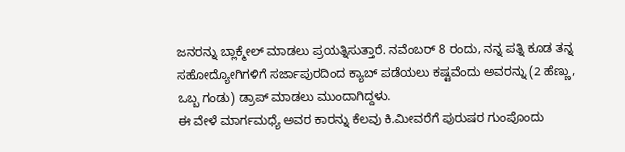ಜನರನ್ನು ಬ್ಲಾಕ್ಮೇಲ್ ಮಾಡಲು ಪ್ರಯತ್ನಿಸುತ್ತಾರೆ. ನವೆಂಬರ್ 8 ರಂದು, ನನ್ನ ಪತ್ನಿ ಕೂಡ ತನ್ನ ಸಹೋದ್ಯೋಗಿಗಳಿಗೆ ಸರ್ಜಾಪುರದಿಂದ ಕ್ಯಾಬ್ ಪಡೆಯಲು ಕಷ್ಟವೆಂದು ಅವರನ್ನು (2 ಹೆಣ್ಣು, ಒಬ್ಬ ಗಂಡು) ಡ್ರಾಪ್ ಮಾಡಲು ಮುಂದಾಗಿದ್ದಳು.
ಈ ವೇಳೆ ಮಾರ್ಗಮಧ್ಯೆ ಅವರ ಕಾರನ್ನು ಕೆಲವು ಕಿ.ಮೀವರೆಗೆ ಪುರುಷರ ಗುಂಪೊಂದು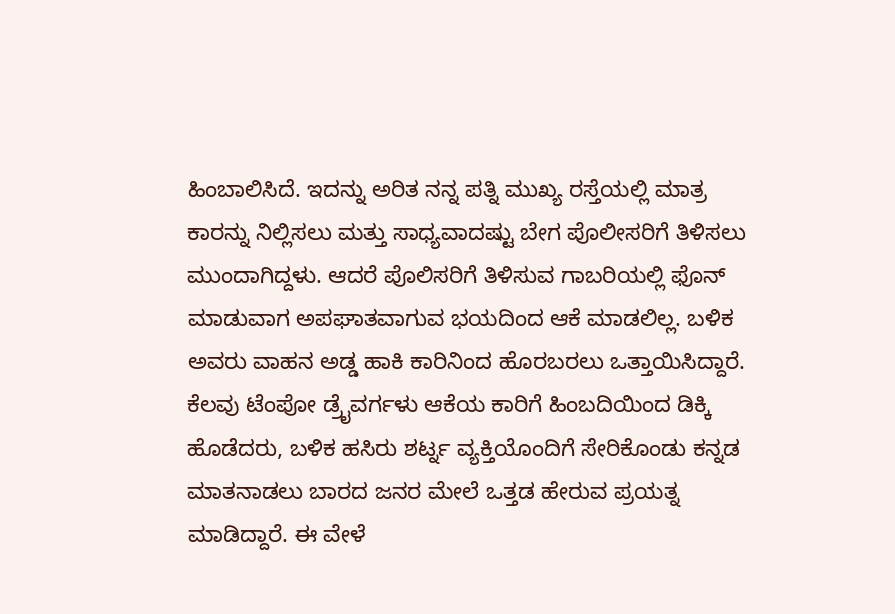ಹಿಂಬಾಲಿಸಿದೆ. ಇದನ್ನು ಅರಿತ ನನ್ನ ಪತ್ನಿ ಮುಖ್ಯ ರಸ್ತೆಯಲ್ಲಿ ಮಾತ್ರ ಕಾರನ್ನು ನಿಲ್ಲಿಸಲು ಮತ್ತು ಸಾಧ್ಯವಾದಷ್ಟು ಬೇಗ ಪೊಲೀಸರಿಗೆ ತಿಳಿಸಲು ಮುಂದಾಗಿದ್ದಳು. ಆದರೆ ಪೊಲಿಸರಿಗೆ ತಿಳಿಸುವ ಗಾಬರಿಯಲ್ಲಿ ಫೊನ್ ಮಾಡುವಾಗ ಅಪಘಾತವಾಗುವ ಭಯದಿಂದ ಆಕೆ ಮಾಡಲಿಲ್ಲ. ಬಳಿಕ ಅವರು ವಾಹನ ಅಡ್ಡ ಹಾಕಿ ಕಾರಿನಿಂದ ಹೊರಬರಲು ಒತ್ತಾಯಿಸಿದ್ದಾರೆ.
ಕೆಲವು ಟೆಂಪೋ ಡ್ರೈವರ್ಗಳು ಆಕೆಯ ಕಾರಿಗೆ ಹಿಂಬದಿಯಿಂದ ಡಿಕ್ಕಿ ಹೊಡೆದರು, ಬಳಿಕ ಹಸಿರು ಶರ್ಟ್ನ ವ್ಯಕ್ತಿಯೊಂದಿಗೆ ಸೇರಿಕೊಂಡು ಕನ್ನಡ ಮಾತನಾಡಲು ಬಾರದ ಜನರ ಮೇಲೆ ಒತ್ತಡ ಹೇರುವ ಪ್ರಯತ್ನ ಮಾಡಿದ್ದಾರೆ. ಈ ವೇಳೆ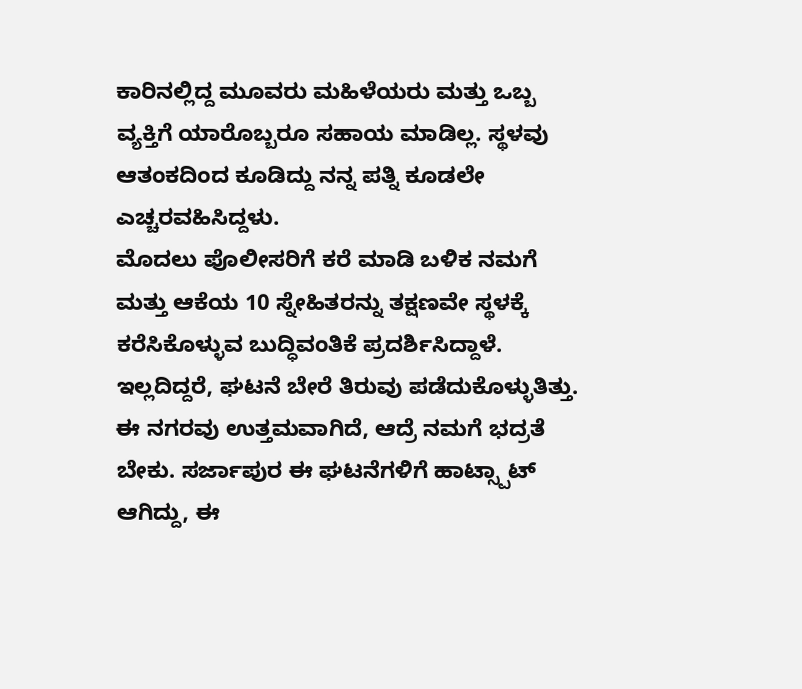ಕಾರಿನಲ್ಲಿದ್ದ ಮೂವರು ಮಹಿಳೆಯರು ಮತ್ತು ಒಬ್ಬ ವ್ಯಕ್ತಿಗೆ ಯಾರೊಬ್ಬರೂ ಸಹಾಯ ಮಾಡಿಲ್ಲ. ಸ್ಥಳವು ಆತಂಕದಿಂದ ಕೂಡಿದ್ದು ನನ್ನ ಪತ್ನಿ ಕೂಡಲೇ ಎಚ್ಚರವಹಿಸಿದ್ದಳು.
ಮೊದಲು ಪೊಲೀಸರಿಗೆ ಕರೆ ಮಾಡಿ ಬಳಿಕ ನಮಗೆ ಮತ್ತು ಆಕೆಯ 10 ಸ್ನೇಹಿತರನ್ನು ತಕ್ಷಣವೇ ಸ್ಥಳಕ್ಕೆ ಕರೆಸಿಕೊಳ್ಳುವ ಬುದ್ಧಿವಂತಿಕೆ ಪ್ರದರ್ಶಿಸಿದ್ದಾಳೆ. ಇಲ್ಲದಿದ್ದರೆ, ಘಟನೆ ಬೇರೆ ತಿರುವು ಪಡೆದುಕೊಳ್ಳುತಿತ್ತು. ಈ ನಗರವು ಉತ್ತಮವಾಗಿದೆ, ಆದ್ರೆ ನಮಗೆ ಭದ್ರತೆ ಬೇಕು. ಸರ್ಜಾಪುರ ಈ ಘಟನೆಗಳಿಗೆ ಹಾಟ್ಸ್ಪಾಟ್ ಆಗಿದ್ದು, ಈ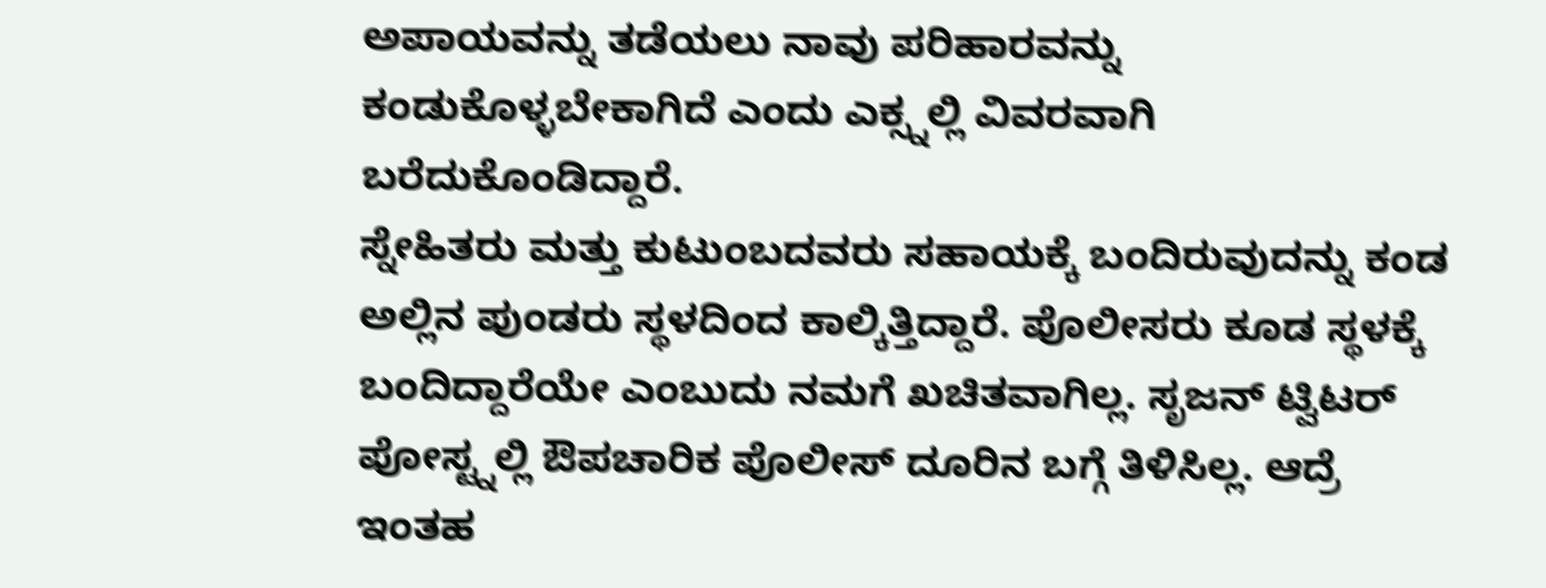ಅಪಾಯವನ್ನು ತಡೆಯಲು ನಾವು ಪರಿಹಾರವನ್ನು ಕಂಡುಕೊಳ್ಳಬೇಕಾಗಿದೆ ಎಂದು ಎಕ್ಸ್ನಲ್ಲಿ ವಿವರವಾಗಿ ಬರೆದುಕೊಂಡಿದ್ದಾರೆ.
ಸ್ನೇಹಿತರು ಮತ್ತು ಕುಟುಂಬದವರು ಸಹಾಯಕ್ಕೆ ಬಂದಿರುವುದನ್ನು ಕಂಡ ಅಲ್ಲಿನ ಪುಂಡರು ಸ್ಥಳದಿಂದ ಕಾಲ್ಕಿತ್ತಿದ್ದಾರೆ. ಪೊಲೀಸರು ಕೂಡ ಸ್ಥಳಕ್ಕೆ ಬಂದಿದ್ದಾರೆಯೇ ಎಂಬುದು ನಮಗೆ ಖಚಿತವಾಗಿಲ್ಲ. ಸೃಜನ್ ಟ್ವಿಟರ್ ಪೋಸ್ಟ್ನಲ್ಲಿ ಔಪಚಾರಿಕ ಪೊಲೀಸ್ ದೂರಿನ ಬಗ್ಗೆ ತಿಳಿಸಿಲ್ಲ. ಆದ್ರೆ ಇಂತಹ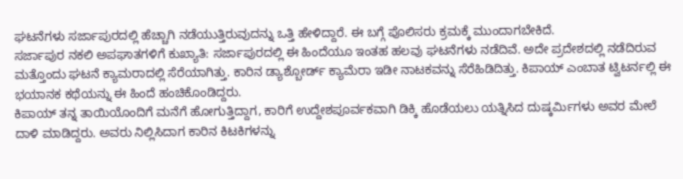ಘಟನೆಗಳು ಸರ್ಜಾಪುರದಲ್ಲಿ ಹೆಚ್ಚಾಗಿ ನಡೆಯುತ್ತಿರುವುದನ್ನು ಒತ್ತಿ ಹೇಳಿದ್ದಾರೆ. ಈ ಬಗ್ಗೆ ಪೊಲಿಸರು ಕ್ರಮಕ್ಕೆ ಮುಂದಾಗಬೇಕಿದೆ.
ಸರ್ಜಾಪುರ ನಕಲಿ ಅಪಘಾತಗಳಿಗೆ ಕುಖ್ಯಾತಿ: ಸರ್ಜಾಪುರದಲ್ಲಿ ಈ ಹಿಂದೆಯೂ ಇಂತಹ ಹಲವು ಘಟನೆಗಳು ನಡೆದಿವೆ. ಅದೇ ಪ್ರದೇಶದಲ್ಲಿ ನಡೆದಿರುವ ಮತ್ತೊಂದು ಘಟನೆ ಕ್ಯಾಮರಾದಲ್ಲಿ ಸೆರೆಯಾಗಿತ್ತು. ಕಾರಿನ ಡ್ಯಾಶ್ಬೋರ್ಡ್ ಕ್ಯಾಮೆರಾ ಇಡೀ ನಾಟಕವನ್ನು ಸೆರೆಹಿಡಿದಿತ್ತು. ಕಿಪಾಯ್ ಎಂಬಾತ ಟ್ವಿಟರ್ನಲ್ಲಿ ಈ ಭಯಾನಕ ಕಥೆಯನ್ನು ಈ ಹಿಂದೆ ಹಂಚಿಕೊಂಡಿದ್ದರು.
ಕಿಪಾಯ್ ತನ್ನ ತಾಯಿಯೊಂದಿಗೆ ಮನೆಗೆ ಹೋಗುತ್ತಿದ್ದಾಗ, ಕಾರಿಗೆ ಉದ್ದೇಶಪೂರ್ವಕವಾಗಿ ಡಿಕ್ಕಿ ಹೊಡೆಯಲು ಯತ್ನಿಸಿದ ದುಷ್ಕರ್ಮಿಗಳು ಅವರ ಮೇಲೆ ದಾಳಿ ಮಾಡಿದ್ದರು. ಅವರು ನಿಲ್ಲಿಸಿದಾಗ ಕಾರಿನ ಕಿಟಕಿಗಳನ್ನು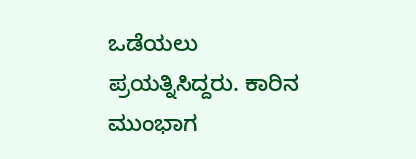ಒಡೆಯಲು ಪ್ರಯತ್ನಿಸಿದ್ದರು. ಕಾರಿನ ಮುಂಭಾಗ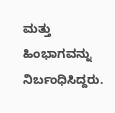ಮತ್ತು ಹಿಂಭಾಗವನ್ನು ನಿರ್ಬಂಧಿಸಿದ್ದರು.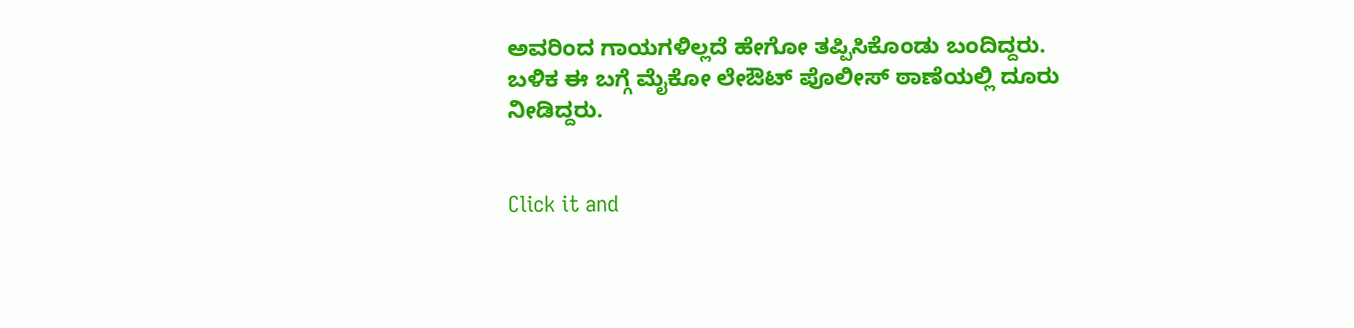ಅವರಿಂದ ಗಾಯಗಳಿಲ್ಲದೆ ಹೇಗೋ ತಪ್ಪಿಸಿಕೊಂಡು ಬಂದಿದ್ದರು. ಬಳಿಕ ಈ ಬಗ್ಗೆ ಮೈಕೋ ಲೇಔಟ್ ಪೊಲೀಸ್ ಠಾಣೆಯಲ್ಲಿ ದೂರು ನೀಡಿದ್ದರು.


Click it and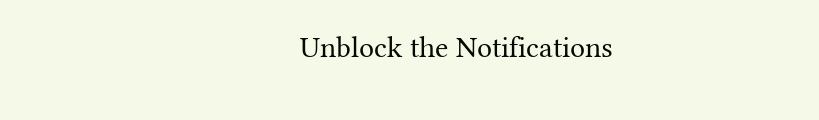Unblock the Notifications